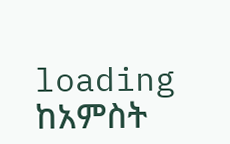loading
ከአምስት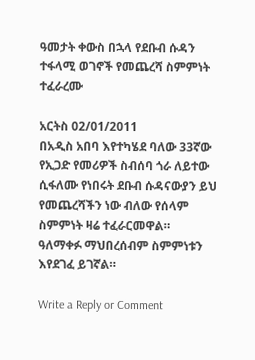ዓመታት ቀውስ በኋላ የደቡብ ሱዳን ተፋላሚ ወገኖች የመጨረሻ ስምምነት ተፈራረሙ

አርትስ 02/01/2011
በአዲስ አበባ እየተካሄደ ባለው 33ኛው የኢጋድ የመሪዎች ስብሰባ ጎራ ለይተው ሲፋለሙ የነበሩት ደቡብ ሱዳናውያን ይህ የመጨረሻችን ነው ብለው የሰላም ስምምነት ዛሬ ተፈራርመዋል።
ዓለማቀፉ ማህበረሰብም ስምምነቱን እየደገፈ ይገኛል።

Write a Reply or Comment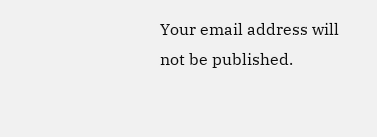Your email address will not be published.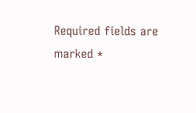Required fields are marked *